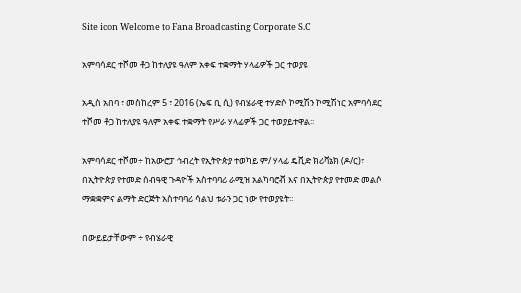Site icon Welcome to Fana Broadcasting Corporate S.C

አምባሳደር ተሾመ ቶጋ ከተለያዩ ዓለም አቀፍ ተቋማት ሃላፊዎች ጋር ተወያዩ

አዲስ አበባ ፣ መስከረም 5 ፣ 2016 (ኤፍ ቢ ሲ) የብሄራዊ ተሃድሶ ኮሚሽን ኮሚሽነር አምባሳደር ተሾመ ቶጋ ከተለያዩ ዓለም አቀፍ ተቋማት የሥራ ሃላፊዎች ጋር ተወያይተዋል፡፡

አምባሳደር ተሾመ÷ ከአውሮፓ ኅብረት የኢትዮጵያ ተወካይ ም/ ሃላፊ ዴቪድ ክሪቫኔክ (ዶ/ር)፣ በኢትዮጵያ የተመድ ሰብዓዊ ጉዳዮች አስተባባሪ ራሚዝ አልካባሮቭ እና በኢትዮጵያ የተመድ መልሶ ማቋቋምና ልማት ድርጅት አስተባባሪ ሳልህ ቱራን ጋር ነው የተወያዩት፡፡

በውይይታቸውም ÷ የብሄራዊ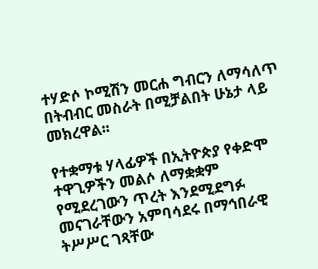ተሃድሶ ኮሚሽን መርሐ ግብርን ለማሳለጥ በትብብር መስራት በሚቻልበት ሁኔታ ላይ መክረዋል፡፡

የተቋማቱ ሃላፊዎች በኢትዮጵያ የቀድሞ ተዋጊዎችን መልሶ ለማቋቋም የሚደረገውን ጥረት እንደሚደግፉ መናገራቸውን አምባሳደሩ በማኅበራዊ ትሥሥር ገጻቸው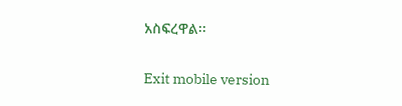አስፍረዋል፡፡

Exit mobile version